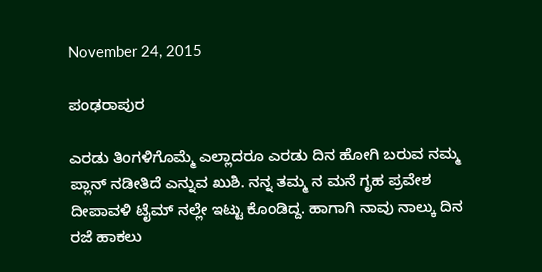November 24, 2015

ಪಂಢರಾಪುರ

ಎರಡು ತಿಂಗಳಿಗೊಮ್ಮೆ ಎಲ್ಲಾದರೂ ಎರಡು ದಿನ ಹೋಗಿ ಬರುವ ನಮ್ಮ ಪ್ಲಾನ್ ನಡೀತಿದೆ ಎನ್ನುವ ಖುಶಿ. ನನ್ನ ತಮ್ಮ ನ ಮನೆ ಗೃಹ ಪ್ರವೇಶ ದೀಪಾವಳಿ ಟೈಮ್ ನಲ್ಲೇ ಇಟ್ಟು ಕೊಂಡಿದ್ದ. ಹಾಗಾಗಿ ನಾವು ನಾಲ್ಕು ದಿನ ರಜೆ ಹಾಕಲು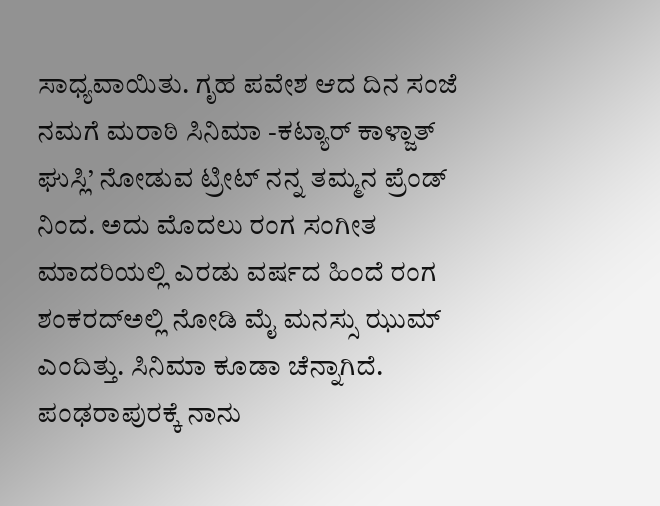ಸಾಧ್ಯವಾಯಿತು. ಗೃಹ ಪವೇಶ ಆದ ದಿನ ಸಂಜೆ ನಮಗೆ ಮರಾಠಿ ಸಿನಿಮಾ -ಕಟ್ಯಾರ್ ಕಾಳ್ಜಾತ್ ಘುಸ್ಲಿ’ ನೋಡುವ ಟ್ರೀಟ್ ನನ್ನ ತಮ್ಮನ ಪ್ರೆಂಡ್ ನಿಂದ. ಅದು ಮೊದಲು ರಂಗ ಸಂಗೀತ ಮಾದರಿಯಲ್ಲಿ ಎರಡು ವರ್ಷದ ಹಿಂದೆ ರಂಗ ಶಂಕರದ್ಅಲ್ಲಿ ನೋಡಿ ಮೈ ಮನಸ್ಸು ಝುಮ್ ಎಂದಿತ್ತು. ಸಿನಿಮಾ ಕೂಡಾ ಚೆನ್ನಾಗಿದೆ.
ಪಂಢರಾಪುರಕ್ಕೆ ನಾನು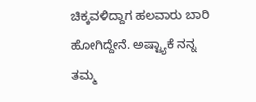ಚಿಕ್ಕವಳಿದ್ದಾಗ ಹಲವಾರು ಬಾರಿ ಹೋಗಿದ್ದೇನೆ. ಅಷ್ಟ್ಯಾಕೆ ನನ್ನ ತಮ್ಮ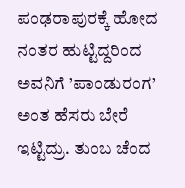ಪಂಢರಾಪುರಕ್ಕೆ ಹೋದ ನಂತರ ಹುಟ್ಟಿದ್ದರಿಂದ ಅವನಿಗೆ ’ಪಾಂಡುರಂಗ’ ಅಂತ ಹೆಸರು ಬೇರೆ ಇಟ್ಟಿದ್ರು. ತುಂಬ ಚೆಂದ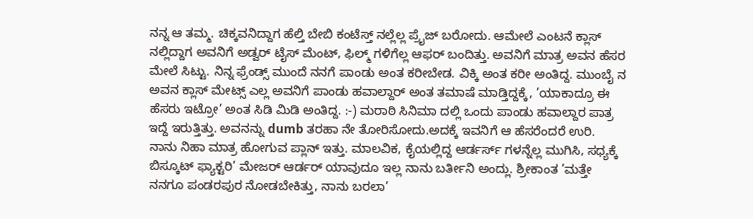ನನ್ನ ಆ ತಮ್ಮ. ಚಿಕ್ಕವನಿದ್ದಾಗ ಹೆಲ್ತಿ ಬೇಬಿ ಕಂಟೆಸ್ತ್ ನಲ್ಲೆಲ್ಲ ಪ್ರೈಜ್ ಬರೋದು. ಆಮೇಲೆ ಎಂಟನೆ ಕ್ಲಾಸ್ ನಲ್ಲಿದ್ದಾಗ ಅವನಿಗೆ ಅಡ್ವರ್ ಟೈಸ್ ಮೆಂಟ್, ಫಿಲ್ಮ್ ಗಳಿಗೆಲ್ಲ ಆಫರ್ ಬಂದಿತ್ತು. ಅವನಿಗೆ ಮಾತ್ರ ಅವನ ಹೆಸರ ಮೇಲೆ ಸಿಟ್ಟು. ನಿನ್ನ ಫ್ರೆಂಡ್ಸ್ ಮುಂದೆ ನನಗೆ ಪಾಂಡು ಅಂತ ಕರೀಬೇಡ. ವಿಕ್ಕಿ ಅಂತ ಕರೀ ಅಂತಿದ್ದ. ಮುಂಬೈ ನ ಅವನ ಕ್ಲಾಸ್ ಮೇಟ್ಸ್ ಎಲ್ಲ ಅವನಿಗೆ ಪಾಂಡು ಹವಾಲ್ದಾರ್ ಅಂತ ತಮಾಷೆ ಮಾಡ್ತಿದ್ದಕ್ಕೆ, ’ಯಾಕಾದ್ರೂ ಈ ಹೆಸರು ಇಟ್ರೋ’ ಅಂತ ಸಿಡಿ ಮಿಡಿ ಅಂತಿದ್ದ. :-) ಮರಾಠಿ ಸಿನಿಮಾ ದಲ್ಲಿ ಒಂದು ಪಾಂಡು ಹವಾಲ್ದಾರ ಪಾತ್ರ  ಇದ್ದೆ ಇರುತ್ತಿತ್ತು. ಅವನನ್ನು dumb ತರಹಾ ನೇ ತೋರಿಸೋದು.ಅದಕ್ಕೆ ಇವನಿಗೆ ಆ ಹೆಸರೆಂದರೆ ಉರಿ.
ನಾನು ನಿಹಾ ಮಾತ್ರ ಹೋಗುವ ಪ್ಲಾನ್ ಇತ್ತು. ಮಾಲವಿಕ, ಕೈಯಲ್ಲಿದ್ದ ಆರ್ಡರ್ಸ್ ಗಳನ್ನೆಲ್ಲ ಮುಗಿಸಿ, ಸಧ್ಯಕ್ಕೆ ಬಿಸ್ಕೂಟ್ ಫ್ಯಾಕ್ಟರಿ’ ಮೇಜರ್ ಆರ್ಡರ್ ಯಾವುದೂ ಇಲ್ಲ ನಾನು ಬರ್ತೀನಿ ಅಂದ್ಲು. ಶ್ರೀಕಾಂತ ’ಮತ್ತೇ ನನಗೂ ಪಂಡರಪುರ ನೋಡಬೇಕಿತ್ತು, ನಾನು ಬರಲಾ’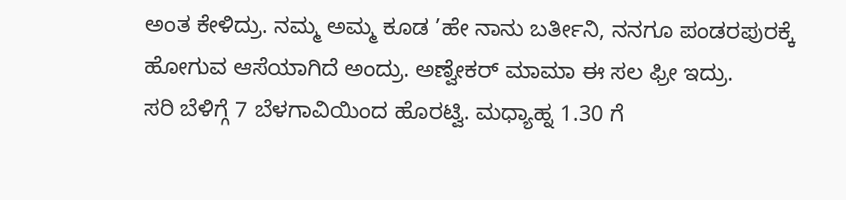ಅಂತ ಕೇಳಿದ್ರು. ನಮ್ಮ ಅಮ್ಮ ಕೂಡ ’ಹೇ ನಾನು ಬರ್ತೀನಿ, ನನಗೂ ಪಂಡರಪುರಕ್ಕೆ ಹೋಗುವ ಆಸೆಯಾಗಿದೆ ಅಂದ್ರು. ಅಣ್ವೇಕರ್ ಮಾಮಾ ಈ ಸಲ ಫ್ರೀ ಇದ್ರು.
ಸರಿ ಬೆಳಿಗ್ಗೆ 7 ಬೆಳಗಾವಿಯಿಂದ ಹೊರಟ್ವಿ. ಮಧ್ಯಾಹ್ನ 1.30 ಗೆ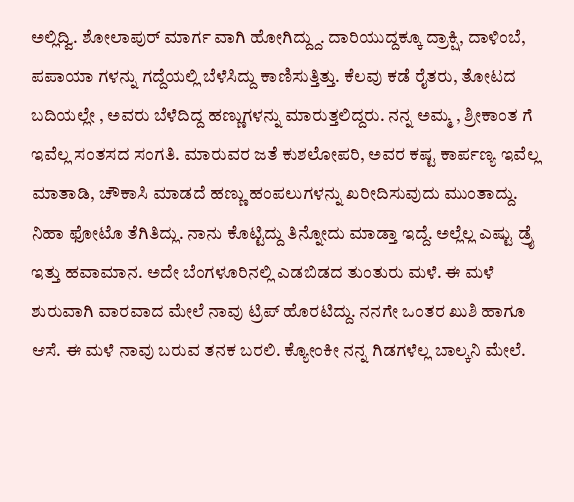ಅಲ್ಲಿದ್ವಿ. ಶೋಲಾಪುರ್ ಮಾರ್ಗ ವಾಗಿ ಹೋಗಿದ್ದ್ದು. ದಾರಿಯುದ್ದಕ್ಕೂ ದ್ರಾಕ್ಷಿ, ದಾಳಿಂಬೆ, ಪಪಾಯಾ ಗಳನ್ನು ಗದ್ದೆಯಲ್ಲಿ ಬೆಳೆಸಿದ್ದು ಕಾಣಿಸುತ್ತಿತ್ತು. ಕೆಲವು ಕಡೆ ರೈತರು, ತೋಟದ ಬದಿಯಲ್ಲೇ , ಅವರು ಬೆಳೆದಿದ್ದ ಹಣ್ಣುಗಳನ್ನು ಮಾರುತ್ತಲಿದ್ದರು. ನನ್ನ ಅಮ್ಮ , ಶ್ರೀಕಾಂತ ಗೆ ಇವೆಲ್ಲ ಸಂತಸದ ಸಂಗತಿ. ಮಾರುವರ ಜತೆ ಕುಶಲೋಪರಿ, ಅವರ ಕಷ್ಟ ಕಾರ್ಪಣ್ಯ ಇವೆಲ್ಲ ಮಾತಾಡಿ, ಚೌಕಾಸಿ ಮಾಡದೆ ಹಣ್ಣು ಹಂಪಲುಗಳನ್ನು ಖರೀದಿಸುವುದು ಮುಂತಾದ್ದು. ನಿಹಾ ಫೋಟೊ ತೆಗಿತಿದ್ಲು. ನಾನು ಕೊಟ್ಟಿದ್ದು ತಿನ್ನೋದು ಮಾಡ್ತಾ ಇದ್ದೆ. ಅಲ್ಲೆಲ್ಲ ಎಷ್ಟು ಡ್ರೈ ಇತ್ತು ಹವಾಮಾನ. ಅದೇ ಬೆಂಗಳೂರಿನಲ್ಲಿ ಎಡಬಿಡದ ತುಂತುರು ಮಳೆ. ಈ ಮಳೆ ಶುರುವಾಗಿ ವಾರವಾದ ಮೇಲೆ ನಾವು ಟ್ರಿಪ್ ಹೊರಟಿದ್ದು. ನನಗೇ ಒಂತರ ಖುಶಿ ಹಾಗೂ ಆಸೆ. ಈ ಮಳೆ ನಾವು ಬರುವ ತನಕ ಬರಲಿ. ಕ್ಯೋಂಕೀ ನನ್ನ ಗಿಡಗಳೆಲ್ಲ ಬಾಲ್ಕನಿ ಮೇಲೆ.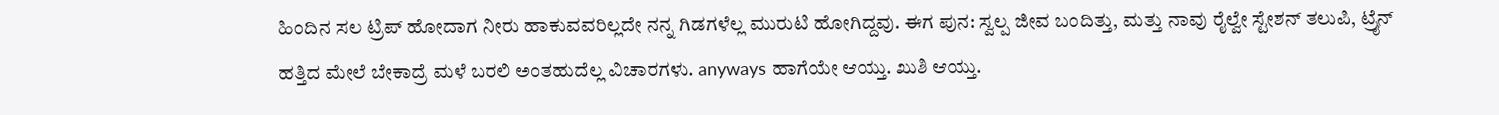ಹಿಂದಿನ ಸಲ ಟ್ರಿಪ್ ಹೋದಾಗ ನೀರು ಹಾಕುವವರಿಲ್ಲದೇ ನನ್ನ ಗಿಡಗಳೆಲ್ಲ ಮುರುಟಿ ಹೋಗಿದ್ದವು. ಈಗ ಪುನ: ಸ್ವಲ್ಪ ಜೀವ ಬಂದಿತ್ತು, ಮತ್ತು ನಾವು ರೈಲ್ವೇ ಸ್ಟೇಶನ್ ತಲುಪಿ, ಟ್ರೈನ್ ಹತ್ತಿದ ಮೇಲೆ ಬೇಕಾದ್ರೆ ಮಳೆ ಬರಲಿ ಅಂತಹುದೆಲ್ಲ ವಿಚಾರಗಳು. anyways ಹಾಗೆಯೇ ಆಯ್ತು. ಖುಶಿ ಆಯ್ತು.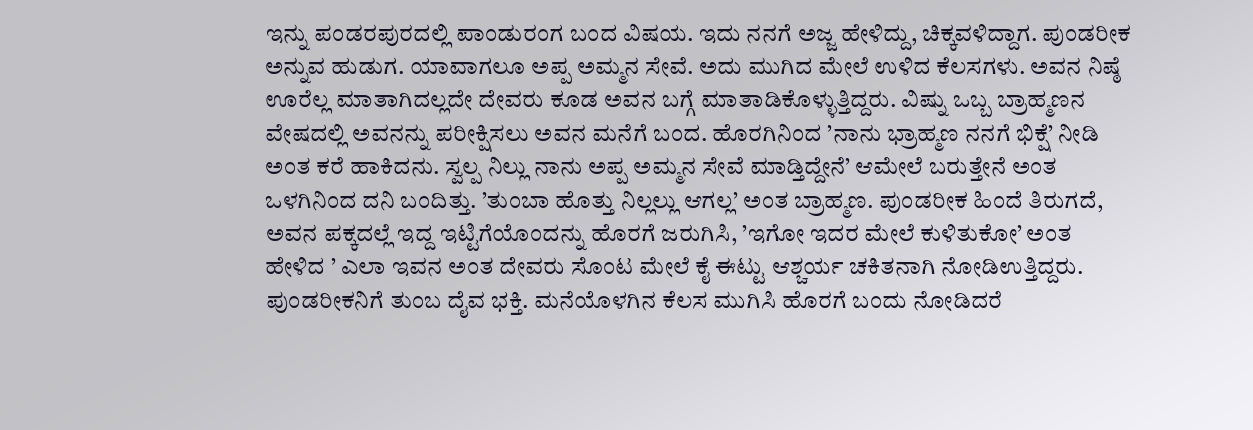ಇನ್ನು ಪಂಡರಪುರದಲ್ಲಿ ಪಾಂಡುರಂಗ ಬಂದ ವಿಷಯ. ಇದು ನನಗೆ ಅಜ್ಜ ಹೇಳಿದ್ದು, ಚಿಕ್ಕವಳಿದ್ದಾಗ. ಪುಂಡರೀಕ ಅನ್ನುವ ಹುಡುಗ. ಯಾವಾಗಲೂ ಅಪ್ಪ ಅಮ್ಮನ ಸೇವೆ. ಅದು ಮುಗಿದ ಮೇಲೆ ಉಳಿದ ಕೆಲಸಗಳು. ಅವನ ನಿಷ್ಠೆ ಊರೆಲ್ಲ ಮಾತಾಗಿದಲ್ಲದೇ ದೇವರು ಕೂಡ ಅವನ ಬಗ್ಗೆ ಮಾತಾಡಿಕೊಳ್ಳುತ್ತಿದ್ದರು. ವಿಷ್ನು ಒಬ್ಬ ಬ್ರಾಹ್ಮಣನ ವೇಷದಲ್ಲಿ ಅವನನ್ನು ಪರೀಕ್ಷಿಸಲು ಅವನ ಮನೆಗೆ ಬಂದ. ಹೊರಗಿನಿಂದ ’ನಾನು ಭ್ರಾಹ್ಮಣ ನನಗೆ ಭಿಕ್ಷೆ’ ನೀಡಿ ಅಂತ ಕರೆ ಹಾಕಿದನು. ಸ್ವಲ್ಪ ನಿಲ್ಲು ನಾನು ಅಪ್ಪ ಅಮ್ಮನ ಸೇವೆ ಮಾಡ್ತಿದ್ದೇನೆ’ ಆಮೇಲೆ ಬರುತ್ತೇನೆ ಅಂತ ಒಳಗಿನಿಂದ ದನಿ ಬಂದಿತ್ತು. ’ತುಂಬಾ ಹೊತ್ತು ನಿಲ್ಲಲ್ಲು ಆಗಲ್ಲ’ ಅಂತ ಬ್ರಾಹ್ಮಣ. ಪುಂಡರೀಕ ಹಿಂದೆ ತಿರುಗದೆ, ಅವನ ಪಕ್ಕದಲ್ಲೆ ಇದ್ದ ಇಟ್ಟಿಗೆಯೊಂದನ್ನು ಹೊರಗೆ ಜರುಗಿಸಿ, ’ಇಗೋ ಇದರ ಮೇಲೆ ಕುಳಿತುಕೋ’ ಅಂತ ಹೇಳಿದ ’ ಎಲಾ ಇವನ ಅಂತ ದೇವರು ಸೊಂಟ ಮೇಲೆ ಕೈ ಈಟ್ಟು ಆಶ್ಚರ್ಯ ಚಕಿತನಾಗಿ ನೋಡಿಉತ್ತಿದ್ದರು. ಪುಂಡರೀಕನಿಗೆ ತುಂಬ ದೈವ ಭಕ್ತಿ. ಮನೆಯೊಳಗಿನ ಕೆಲಸ ಮುಗಿಸಿ ಹೊರಗೆ ಬಂದು ನೋಡಿದರೆ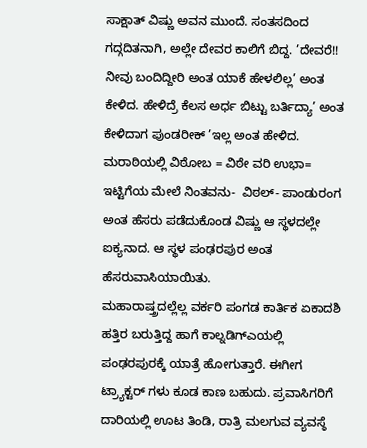ಸಾಕ್ಷಾತ್ ವಿಷ್ಣು ಅವನ ಮುಂದೆ. ಸಂತಸದಿಂದ ಗದ್ಗದಿತನಾಗಿ, ಅಲ್ಲೇ ದೇವರ ಕಾಲಿಗೆ ಬಿದ್ದ. ’ದೇವರೆ!! ನೀವು ಬಂದಿದ್ದೀರಿ ಅಂತ ಯಾಕೆ ಹೇಳಲಿಲ್ಲ’ ಅಂತ ಕೇಳಿದ. ಹೇಳಿದ್ರೆ ಕೆಲಸ ಅರ್ಧ ಬಿಟ್ಟು ಬರ್ತಿದ್ಯಾ’ ಅಂತ ಕೇಳಿದಾಗ ಪುಂಡರೀಕ್ ’ಇಲ್ಲ ಅಂತ ಹೇಳಿದ. ಮರಾಠಿಯಲ್ಲಿ ವಿಠೋಬ = ವಿಠೇ ವರಿ ಉಭಾ= ಇಟ್ಟಿಗೆಯ ಮೇಲೆ ನಿಂತವನು-  ವಿಠಲ್- ಪಾಂಡುರಂಗ ಅಂತ ಹೆಸರು ಪಡೆದುಕೊಂಡ ವಿಷ್ಣು ಆ ಸ್ಥಳದಲ್ಲೇ ಐಕ್ಯನಾದ. ಆ ಸ್ಥಳ ಪಂಢರಪುರ ಅಂತ ಹೆಸರುವಾಸಿಯಾಯಿತು.
ಮಹಾರಾಷ್ತ್ರದಲ್ಲೆಲ್ಲ ವರ್ಕರಿ ಪಂಗಡ ಕಾರ್ತಿಕ ಏಕಾದಶಿ ಹತ್ತಿರ ಬರುತ್ತಿದ್ದ ಹಾಗೆ ಕಾಲ್ನಡಿಗ್ಎಯಲ್ಲಿ ಪಂಢರಪುರಕ್ಕೆ ಯಾತ್ರೆ ಹೋಗುತ್ತಾರೆ. ಈಗೀಗ ಟ್ರ್ಯಾಕ್ಟರ್ ಗಳು ಕೂಡ ಕಾಣ ಬಹುದು. ಪ್ರವಾಸಿಗರಿಗೆ ದಾರಿಯಲ್ಲಿ ಊಟ ತಿಂಡಿ, ರಾತ್ರಿ ಮಲಗುವ ವ್ಯವಸ್ಠೆ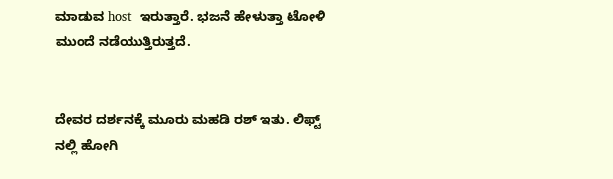ಮಾಡುವ host  ಇರುತ್ತಾರೆ. ಭಜನೆ ಹೇಳುತ್ತಾ ಟೋಳಿ ಮುಂದೆ ನಡೆಯುತ್ತಿರುತ್ತದೆ.


ದೇವರ ದರ್ಶನಕ್ಕೆ ಮೂರು ಮಹಡಿ ರಶ್ ಇತು. ಲಿಫ್ಟ್ ನಲ್ಲಿ ಹೋಗಿ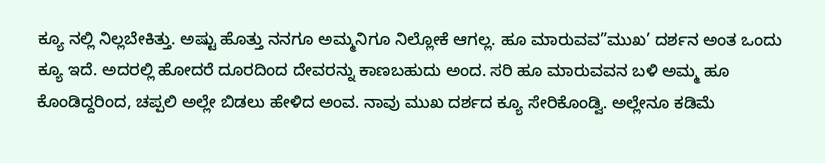ಕ್ಯೂ ನಲ್ಲಿ ನಿಲ್ಲಬೇಕಿತ್ತು. ಅಷ್ಟು ಹೊತ್ತು ನನಗೂ ಅಮ್ಮನಿಗೂ ನಿಲ್ಲೋಕೆ ಆಗಲ್ಲ. ಹೂ ಮಾರುವವ”ಮುಖ’ ದರ್ಶನ ಅಂತ ಒಂದು ಕ್ಯೂ ಇದೆ. ಅದರಲ್ಲಿ ಹೋದರೆ ದೂರದಿಂದ ದೇವರನ್ನು ಕಾಣಬಹುದು ಅಂದ. ಸರಿ ಹೂ ಮಾರುವವನ ಬಳಿ ಅಮ್ಮ ಹೂ ಕೊಂಡಿದ್ದರಿಂದ, ಚಪ್ಪಲಿ ಅಲ್ಲೇ ಬಿಡಲು ಹೇಳಿದ ಅಂವ. ನಾವು ಮುಖ ದರ್ಶದ ಕ್ಯೂ ಸೇರಿಕೊಂಡ್ವಿ. ಅಲ್ಲೇನೂ ಕಡಿಮೆ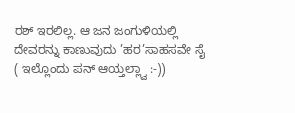ರಶ್ ಇರಲಿಲ್ಲ. ಆ ಜನ ಜಂಗುಳಿಯಲ್ಲಿ ದೇವರನ್ನು ಕಾಣುವುದು ’ಹರ’ಸಾಹಸವೇ ಸೈ ( ಇಲ್ಲೊಂದು ಪನ್ ಆಯ್ತಲ್ಲ್ವಾ :-))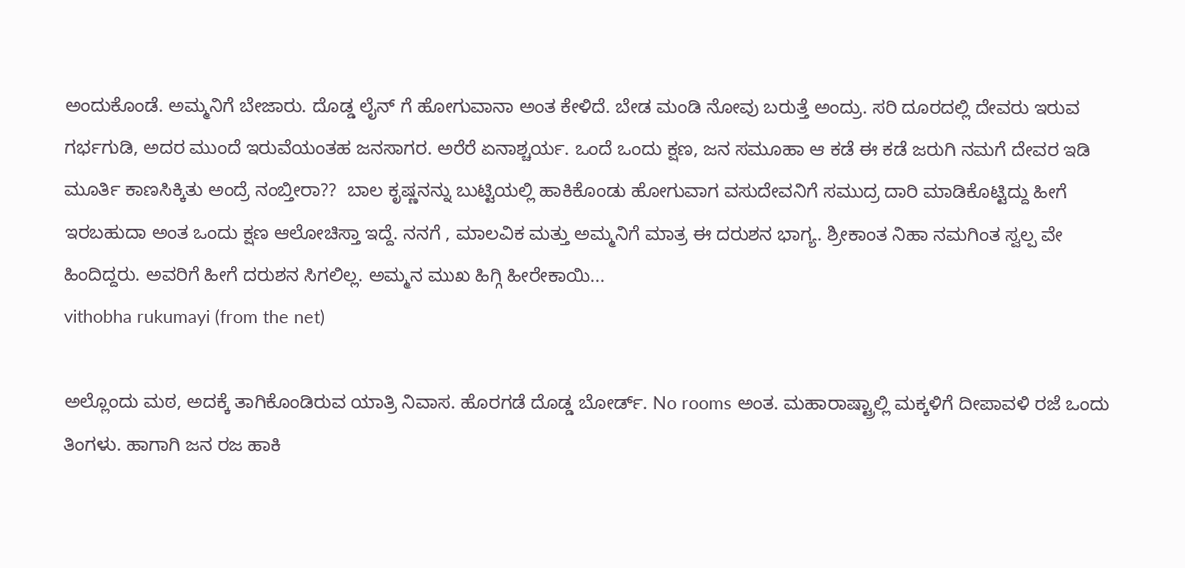ಅಂದುಕೊಂಡೆ. ಅಮ್ಮನಿಗೆ ಬೇಜಾರು. ದೊಡ್ಡ ಲೈನ್ ಗೆ ಹೋಗುವಾನಾ ಅಂತ ಕೇಳಿದೆ. ಬೇಡ ಮಂಡಿ ನೋವು ಬರುತ್ತೆ ಅಂದ್ರು. ಸರಿ ದೂರದಲ್ಲಿ ದೇವರು ಇರುವ ಗರ್ಭಗುಡಿ, ಅದರ ಮುಂದೆ ಇರುವೆಯಂತಹ ಜನಸಾಗರ. ಅರೆರೆ ಏನಾಶ್ಚರ್ಯ. ಒಂದೆ ಒಂದು ಕ್ಷಣ, ಜನ ಸಮೂಹಾ ಆ ಕಡೆ ಈ ಕಡೆ ಜರುಗಿ ನಮಗೆ ದೇವರ ಇಡಿ ಮೂರ್ತಿ ಕಾಣಸಿಕ್ಕಿತು ಅಂದ್ರೆ ನಂಬ್ತೀರಾ??  ಬಾಲ ಕೃಷ್ಣನನ್ನು ಬುಟ್ಟಿಯಲ್ಲಿ ಹಾಕಿಕೊಂಡು ಹೋಗುವಾಗ ವಸುದೇವನಿಗೆ ಸಮುದ್ರ ದಾರಿ ಮಾಡಿಕೊಟ್ಟಿದ್ದು ಹೀಗೆ ಇರಬಹುದಾ ಅಂತ ಒಂದು ಕ್ಷಣ ಆಲೋಚಿಸ್ತಾ ಇದ್ದೆ. ನನಗೆ , ಮಾಲವಿಕ ಮತ್ತು ಅಮ್ಮನಿಗೆ ಮಾತ್ರ ಈ ದರುಶನ ಭಾಗ್ಯ. ಶ್ರೀಕಾಂತ ನಿಹಾ ನಮಗಿಂತ ಸ್ವಲ್ಪ ವೇ ಹಿಂದಿದ್ದರು. ಅವರಿಗೆ ಹೀಗೆ ದರುಶನ ಸಿಗಲಿಲ್ಲ. ಅಮ್ಮನ ಮುಖ ಹಿಗ್ಗಿ ಹೀರೇಕಾಯಿ...
vithobha rukumayi (from the net)

ಅಲ್ಲೊಂದು ಮಠ, ಅದಕ್ಕೆ ತಾಗಿಕೊಂಡಿರುವ ಯಾತ್ರಿ ನಿವಾಸ. ಹೊರಗಡೆ ದೊಡ್ಡ ಬೋರ್ಡ್. No rooms ಅಂತ. ಮಹಾರಾಷ್ಟ್ರಾಲ್ಲಿ ಮಕ್ಕಳಿಗೆ ದೀಪಾವಳಿ ರಜೆ ಒಂದು ತಿಂಗಳು. ಹಾಗಾಗಿ ಜನ ರಜ ಹಾಕಿ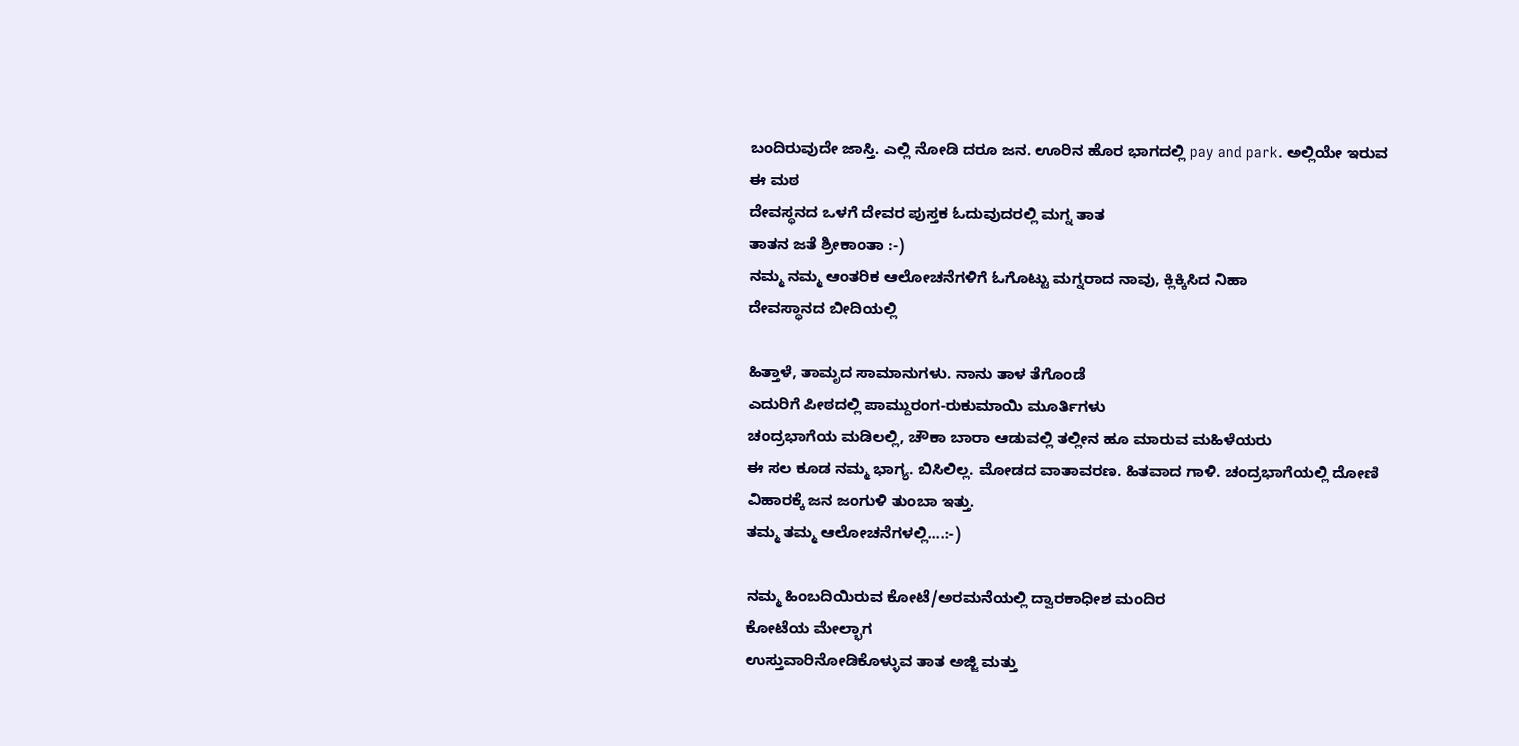ಬಂದಿರುವುದೇ ಜಾಸ್ತಿ. ಎಲ್ಲಿ ನೋಡಿ ದರೂ ಜನ. ಊರಿನ ಹೊರ ಭಾಗದಲ್ಲಿ pay and park. ಅಲ್ಲಿಯೇ ಇರುವ ಈ ಮಠ
ದೇವಸ್ಥನದ ಒಳಗೆ ದೇವರ ಪುಸ್ತಕ ಓದುವುದರಲ್ಲಿ ಮಗ್ನ ತಾತ
ತಾತನ ಜತೆ ಶ್ರೀಕಾಂತಾ :-)
ನಮ್ಮ ನಮ್ಮ ಆಂತರಿಕ ಆಲೋಚನೆಗಳಿಗೆ ಓಗೊಟ್ಟು ಮಗ್ನರಾದ ನಾವು, ಕ್ಲಿಕ್ಕಿಸಿದ ನಿಹಾ
ದೇವಸ್ಥಾನದ ಬೀದಿಯಲ್ಲಿ

ಹಿತ್ತಾಳೆ, ತಾಮೃದ ಸಾಮಾನುಗಳು. ನಾನು ತಾಳ ತೆಗೊಂಡೆ
ಎದುರಿಗೆ ಪೀಠದಲ್ಲಿ ಪಾಮ್ದುರಂಗ-ರುಕುಮಾಯಿ ಮೂರ್ತಿಗಳು
ಚಂದ್ರಭಾಗೆಯ ಮಡಿಲಲ್ಲಿ, ಚೌಕಾ ಬಾರಾ ಆಡುವಲ್ಲಿ ತಲ್ಲೀನ ಹೂ ಮಾರುವ ಮಹಿಳೆಯರು
ಈ ಸಲ ಕೂಡ ನಮ್ಮ ಭಾಗ್ಯ. ಬಿಸಿಲಿಲ್ಲ. ಮೋಡದ ವಾತಾವರಣ. ಹಿತವಾದ ಗಾಳಿ. ಚಂದ್ರಭಾಗೆಯಲ್ಲಿ ದೋಣಿ ವಿಹಾರಕ್ಕೆ ಜನ ಜಂಗುಳಿ ತುಂಬಾ ಇತ್ತು.
ತಮ್ಮ ತಮ್ಮ ಆಲೋಚನೆಗಳಲ್ಲಿ....:-)

ನಮ್ಮ ಹಿಂಬದಿಯಿರುವ ಕೋಟೆ/ಅರಮನೆಯಲ್ಲಿ ದ್ವಾರಕಾಧೀಶ ಮಂದಿರ
ಕೋಟೆಯ ಮೇಲ್ಭಾಗ
ಉಸ್ತುವಾರಿನೋಡಿಕೊಳ್ಳುವ ತಾತ ಅಜ್ಜಿ ಮತ್ತು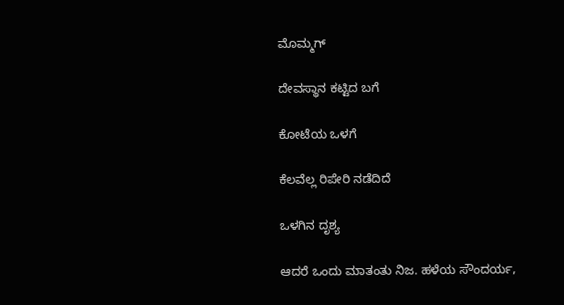ಮೊಮ್ಮಗ್

ದೇವಸ್ಥಾನ ಕಟ್ಟಿದ ಬಗೆ

ಕೋಟೆಯ ಒಳಗೆ

ಕೆಲವೆಲ್ಲ ರಿಪೇರಿ ನಡೆದಿದೆ

ಒಳಗಿನ ದೃಶ್ಯ

ಆದರೆ ಒಂದು ಮಾತಂತು ನಿಜ. ಹಳೆಯ ಸೌಂದರ್ಯ,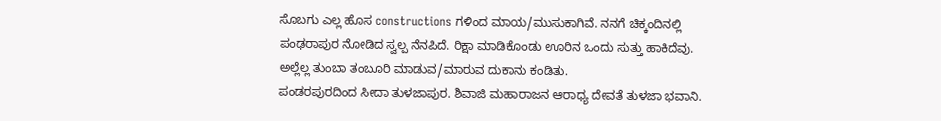ಸೊಬಗು ಎಲ್ಲ ಹೊಸ constructions ಗಳಿಂದ ಮಾಯ/ಮುಸುಕಾಗಿವೆ. ನನಗೆ ಚಿಕ್ಕಂದಿನಲ್ಲಿ ಪಂಢರಾಪುರ ನೋಡಿದ ಸ್ವಲ್ಪ ನೆನಪಿದೆ. ರಿಕ್ಷಾ ಮಾಡಿಕೊಂಡು ಊರಿನ ಒಂದು ಸುತ್ತು ಹಾಕಿದೆವು. ಅಲ್ಲೆಲ್ಲ ತುಂಬಾ ತಂಬೂರಿ ಮಾಡುವ/ಮಾರುವ ದುಕಾನು ಕಂಡಿತು.
ಪಂಡರಪುರದಿಂದ ಸೀದಾ ತುಳಜಾಪುರ. ಶಿವಾಜಿ ಮಹಾರಾಜನ ಆರಾಧ್ಯ ದೇವತೆ ತುಳಜಾ ಭವಾನಿ.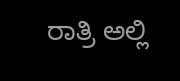ರಾತ್ರಿ ಅಲ್ಲಿ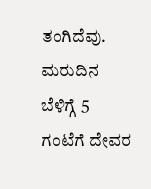ತಂಗಿದೆವು. ಮರುದಿನ ಬೆಳಿಗ್ಗೆ 5 ಗಂಟೆಗೆ ದೇವರ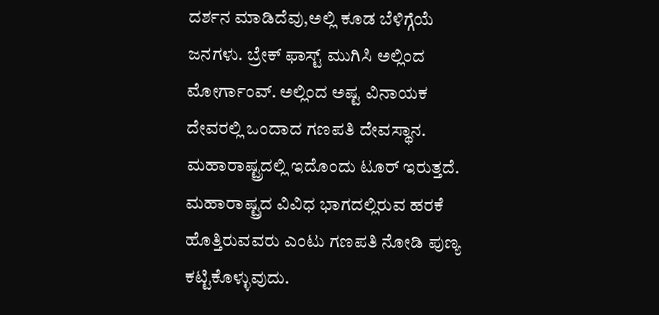ದರ್ಶನ ಮಾಡಿದೆವು,ಅಲ್ಲಿ ಕೂಡ ಬೆಳಿಗ್ಗೆಯೆ ಜನಗಳು. ಬ್ರೇಕ್ ಫಾಸ್ಟ್ ಮುಗಿಸಿ ಅಲ್ಲಿಂದ ಮೋರ್ಗಾಂವ್. ಅಲ್ಲಿಂದ ಅಷ್ಟ ವಿನಾಯಕ ದೇವರಲ್ಲಿ ಒಂದಾದ ಗಣಪತಿ ದೇವಸ್ಥಾನ. ಮಹಾರಾಷ್ಟ್ರದಲ್ಲಿ ಇದೊಂದು ಟೂರ್ ಇರುತ್ತದೆ. ಮಹಾರಾಷ್ಟ್ರದ ವಿವಿಧ ಭಾಗದಲ್ಲಿರುವ ಹರಕೆ ಹೊತ್ತಿರುವವರು ಎಂಟು ಗಣಪತಿ ನೋಡಿ ಪುಣ್ಯ ಕಟ್ಟಿಕೊಳ್ಳುವುದು.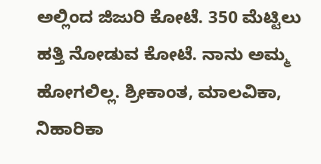ಅಲ್ಲಿಂದ ಜಿಜುರಿ ಕೋಟೆ. 350 ಮೆಟ್ಟಿಲು ಹತ್ತಿ ನೋಡುವ ಕೋಟೆ. ನಾನು ಅಮ್ಮ ಹೋಗಲಿಲ್ಲ. ಶ್ರೀಕಾಂತ, ಮಾಲವಿಕಾ, ನಿಹಾರಿಕಾ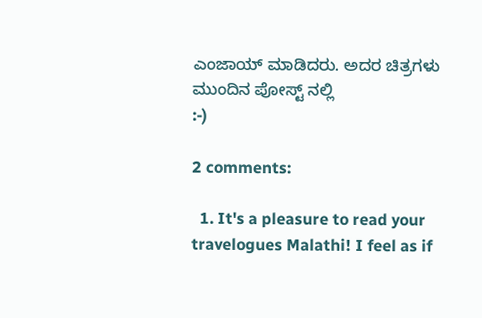ಎಂಜಾಯ್ ಮಾಡಿದರು. ಅದರ ಚಿತ್ರಗಳು ಮುಂದಿನ ಪೋಸ್ಟ್ ನಲ್ಲಿ
:-)

2 comments:

  1. It's a pleasure to read your travelogues Malathi! I feel as if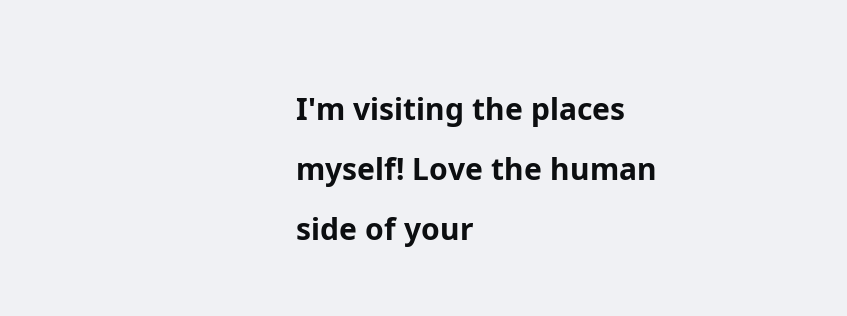I'm visiting the places myself! Love the human side of your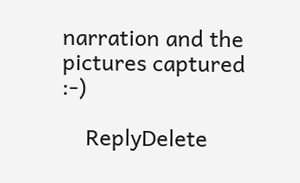narration and the pictures captured :-)

    ReplyDelete